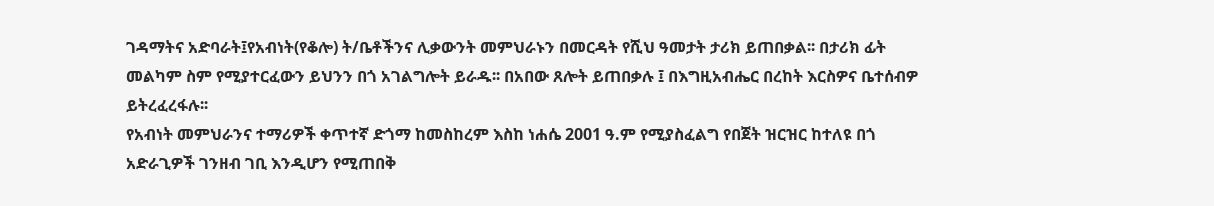ገዳማትና አድባራት፤የአብነት(የቆሎ) ት/ቤቶችንና ሊቃውንት መምህራኑን በመርዳት የሺህ ዓመታት ታሪክ ይጠበቃል፡፡ በታሪክ ፊት መልካም ስም የሚያተርፈውን ይህንን በጎ አገልግሎት ይራዱ፡፡ በአበው ጸሎት ይጠበቃሉ ፤ በእግዚአብሔር በረከት እርስዎና ቤተሰብዎ ይትረፈረፋሉ፡፡
የአብነት መምህራንና ተማሪዎች ቀጥተኛ ድጎማ ከመስከረም እስከ ነሐሴ 2001 ዓ.ም የሚያስፈልግ የበጀት ዝርዝር ከተለዩ በጎ አድራጊዎች ገንዘብ ገቢ እንዲሆን የሚጠበቅ